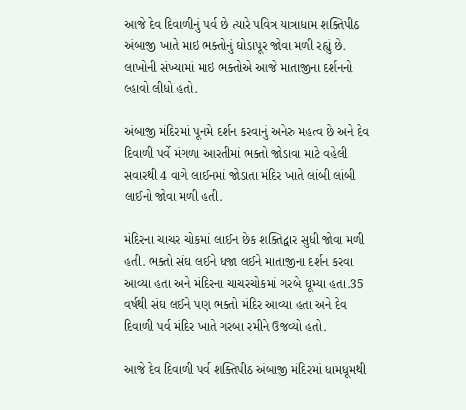આજે દેવ દિવાળીનું પર્વ છે ત્યારે પવિત્ર યાત્રાધામ શક્તિપીઠ અંબાજી ખાતે માઇ ભક્તોનું ઘોડાપૂર જોવા મળી રહ્યું છે. લાખોની સંખ્યામાં માઇ ભક્તોએ આજે માતાજીના દર્શનનો લ્હાવો લીધો હતો.

અંબાજી મંદિરમાં પૂનમે દર્શન કરવાનું અનેરુ મહત્વ છે અને દેવ દિવાળી પર્વે મંગળા આરતીમાં ભક્તો જોડાવા માટે વહેલી સવારથી 4 વાગે લાઈનમાં જોડાતા મંદિર ખાતે લાંબી લાંબી લાઈનો જોવા મળી હતી.

મંદિરના ચાચર ચોકમાં લાઈન છેક શક્તિદ્વાર સુધી જોવા મળી હતી. ભક્તો સંઘ લઈને ધજા લઈને માતાજીના દર્શન કરવા આવ્યા હતા અને મંદિરના ચાચરચોકમાં ગરબે ઘૂમ્યા હતા.35 વર્ષથી સંઘ લઈને પણ ભક્તો મંદિર આવ્યા હતા અને દેવ દિવાળી પર્વ મંદિર ખાતે ગરબા રમીને ઉજવ્યો હતો.

આજે દેવ દિવાળી પર્વ શક્તિપીઠ અંબાજી મંદિરમાં ધામધૂમથી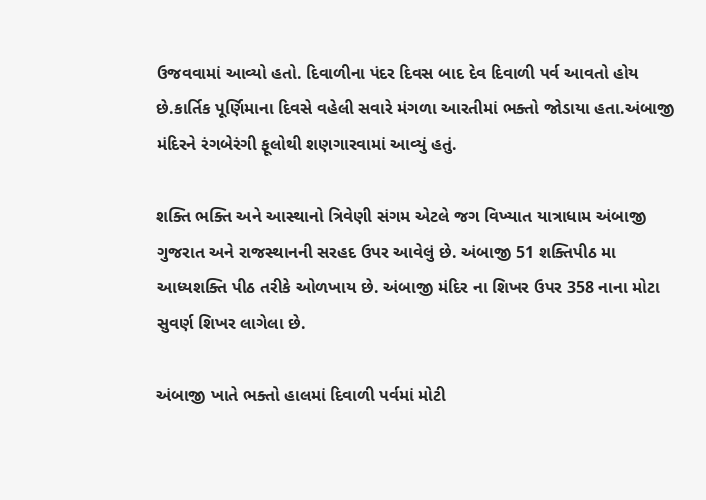ઉજવવામાં આવ્યો હતો. દિવાળીના પંદર દિવસ બાદ દેવ દિવાળી પર્વ આવતો હોય છે.કાર્તિક પૂર્ણિમાના દિવસે વહેલી સવારે મંગળા આરતીમાં ભક્તો જોડાયા હતા.અંબાજી મંદિરને રંગબેરંગી ફૂલોથી શણગારવામાં આવ્યું હતું.

શક્તિ ભક્તિ અને આસ્થાનો ત્રિવેણી સંગમ એટલે જગ વિખ્યાત યાત્રાધામ અંબાજી ગુજરાત અને રાજસ્થાનની સરહદ ઉપર આવેલું છે. અંબાજી 51 શક્તિપીઠ મા આધ્યશક્તિ પીઠ તરીકે ઓળખાય છે. અંબાજી મંદિર ના શિખર ઉપર 358 નાના મોટા સુવર્ણ શિખર લાગેલા છે.

અંબાજી ખાતે ભક્તો હાલમાં દિવાળી પર્વમાં મોટી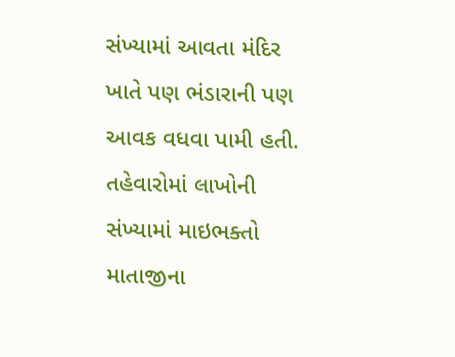સંખ્યામાં આવતા મંદિર ખાતે પણ ભંડારાની પણ આવક વધવા પામી હતી. તહેવારોમાં લાખોની સંખ્યામાં માઇભક્તો માતાજીના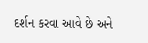દર્શન કરવા આવે છે અને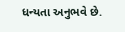ધન્યતા અનુભવે છે.